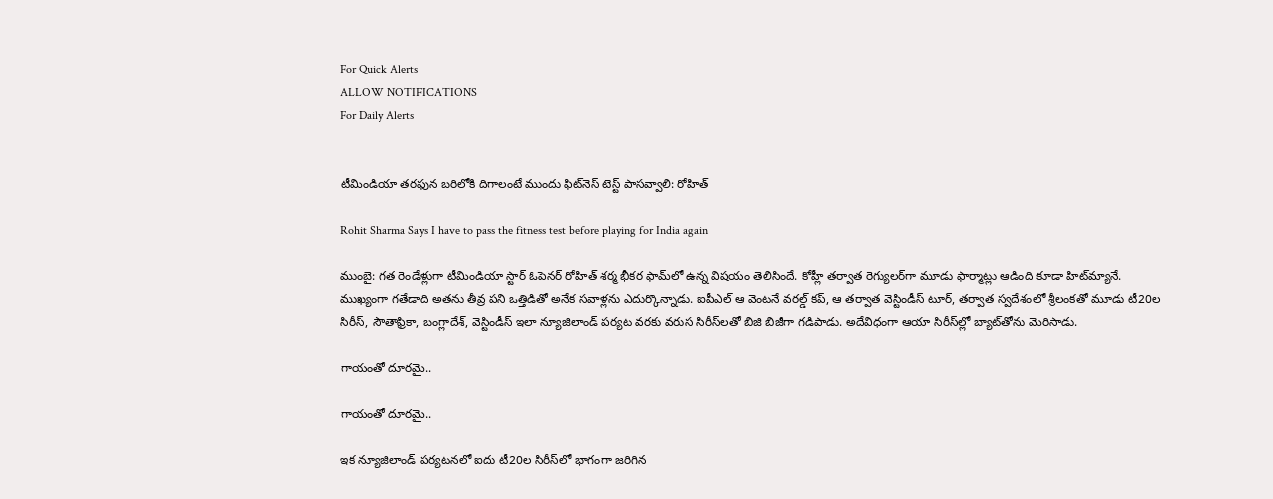For Quick Alerts
ALLOW NOTIFICATIONS
For Daily Alerts


టీమిండియా తరఫున బరిలోకి దిగాలంటే ముందు ఫిట్‌నెస్ టెస్ట్ పాసవ్వాలి: రోహిత్

Rohit Sharma Says I have to pass the fitness test before playing for India again

ముంబై: గత రెండేళ్లుగా టీమిండియా స్టార్ ఓపెనర్ రోహిత్ శర్మ భీకర ఫామ్‌లో ఉన్న విషయం తెలిసిందే. కోహ్లీ తర్వాత రెగ్యులర్‌గా మూడు ఫార్మాట్లు ఆడింది కూడా హిట్‌మ్యానే. ముఖ్యంగా గతేడాది అతను తీవ్ర పని ఒత్తిడితో అనేక సవాళ్లను ఎదుర్కొన్నాడు. ఐపీఎల్ ఆ వెంటనే వరల్డ్ ‌కప్, ఆ తర్వాత వెస్టిండీస్ టూర్, తర్వాత స్వదేశంలో శ్రీలంకతో మూడు టీ20ల సిరీస్, సౌతాఫ్రికా, బంగ్లాదేశ్, వెస్టిండీస్ ఇలా న్యూజిలాండ్ పర్యట వరకు వరుస సిరీస్‌లతో బిజి బిజీగా గడిపాడు. అదేవిధంగా ఆయా సిరీస్‌ల్లో బ్యాట్‌తోను మెరిసాడు.

గాయంతో దూరమై..

గాయంతో దూరమై..

ఇక న్యూజిలాండ్ పర్యటనలో ఐదు టీ20ల సిరీస్‌లో భాగంగా జరిగిన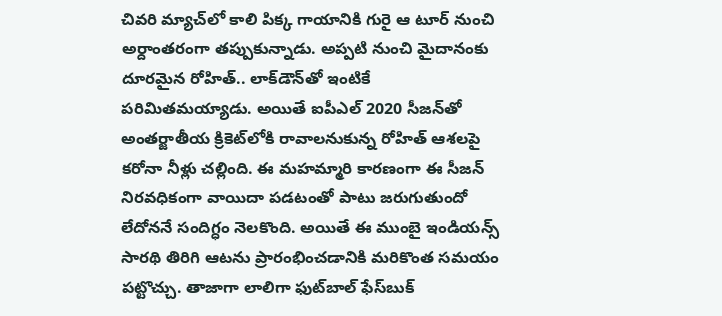చివరి మ్యాచ్‌లో కాలి పిక్క గాయానికి గురై ఆ టూర్ నుంచి అర్దాంతరంగా తప్పుకున్నాడు. అప్పటి నుంచి మైదానంకు దూరమైన రోహిత్.. లాక్‌డౌన్‌తో ఇంటికే పరిమితమయ్యాడు. అయితే ఐపీఎల్ 2020 సీజన్‌తో అంతర్జాతీయ క్రికెట్‌లోకి రావాలనుకున్న రోహిత్‌ ఆశలపై కరోనా నీళ్లు చల్లింది. ఈ మహమ్మారి కారణంగా ఈ సీజన్‌ నిరవధికంగా వాయిదా పడటంతో పాటు జరుగుతుందో లేదోననే సందిగ్ధం నెలకొంది. అయితే ఈ ముంబై ఇండియన్స్ సారథి తిరిగి ఆటను ప్రారంభించడానికి మరికొంత సమయం పట్టొచ్చు. తాజాగా లాలిగా ఫుట్‌బాల్ ఫేస్‌బుక్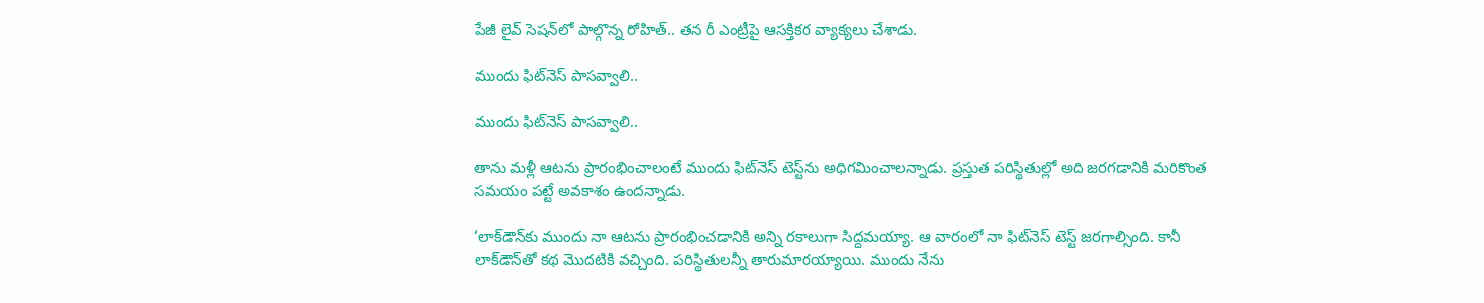పేజీ లైవ్ సెషన్‌లో పాల్గొన్న రోహిత్.. తన రీ ఎంట్రీపై ఆసక్తికర వ్యాక్యలు చేశాడు.

ముందు ఫిట్‌నెస్ పాసవ్వాలి..

ముందు ఫిట్‌నెస్ పాసవ్వాలి..

తాను మళ్లీ ఆటను ప్రారంభించాలంటే ముందు ఫిట్‌నెస్ టెస్ట్‌ను అధిగమించాలన్నాడు. ప్రస్తుత పరిస్థితుల్లో అది జరగడానికి మరికొంత సమయం పట్టే అవకాశం ఉందన్నాడు.

‘లాక్‌డౌన్‌కు ముందు నా ఆటను ప్రారంభించడానికి అన్ని రకాలుగా సిద్దమయ్యా. ఆ వారంలో నా ఫిట్‌నెస్ టెస్ట్ జరగాల్సింది. కానీ లాక్‌డౌన్‌తో కథ మొదటికి వచ్చింది. పరిస్థితులన్నీ తారుమారయ్యాయి. ముందు నేను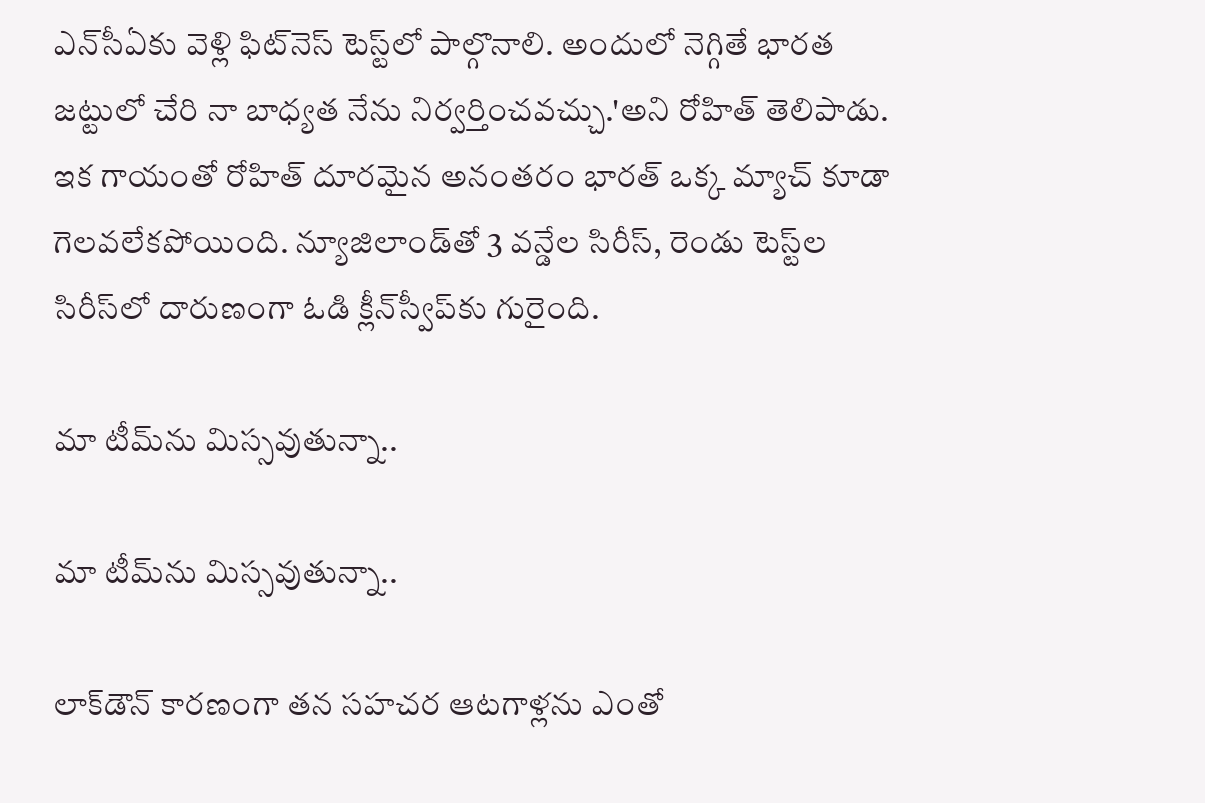ఎన్‌సీఏకు వెళ్లి ఫిట్‌నెస్ టెస్ట్‌లో పాల్గొనాలి. అందులో నెగ్గితే భారత జట్టులో చేరి నా బాధ్యత నేను నిర్వర్తించవచ్చు.'అని రోహిత్ తెలిపాడు. ఇక గాయంతో రోహిత్ దూరమైన అనంతరం భారత్ ఒక్క మ్యాచ్ కూడా గెలవలేకపోయింది. న్యూజిలాండ్‌తో 3 వన్డేల సిరీస్‌, రెండు టెస్ట్‌ల సిరీస్‌లో దారుణంగా ఓడి క్లీన్‌స్వీప్‌కు గురైంది.

మా టీమ్‌ను మిస్సవుతున్నా..

మా టీమ్‌ను మిస్సవుతున్నా..

లాక్‌డౌన్ కారణంగా తన సహచర ఆటగాళ్లను ఎంతో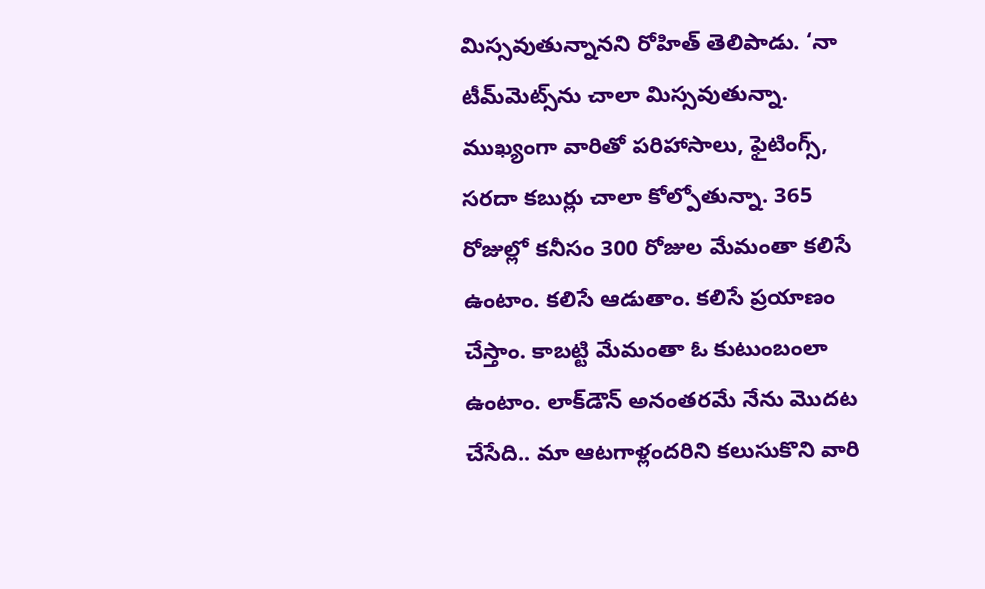మిస్సవుతున్నానని రోహిత్ తెలిపాడు. ‘నా టీమ్‌మెట్స్‌ను చాలా మిస్సవుతున్నా. ముఖ్యంగా వారితో పరిహాసాలు, ఫైటింగ్స్, సరదా కబుర్లు చాలా కోల్పోతున్నా. 365 రోజుల్లో కనీసం 300 రోజుల మేమంతా కలిసే ఉంటాం. కలిసే ఆడుతాం. కలిసే ప్రయాణం చేస్తాం. కాబట్టి మేమంతా ఓ కుటుంబంలా ఉంటాం. లాక్‌డౌన్ అనంతరమే నేను మొదట చేసేది.. మా ఆటగాళ్లందరిని కలుసుకొని వారి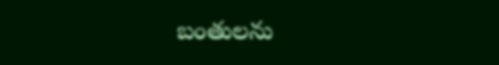బంతులను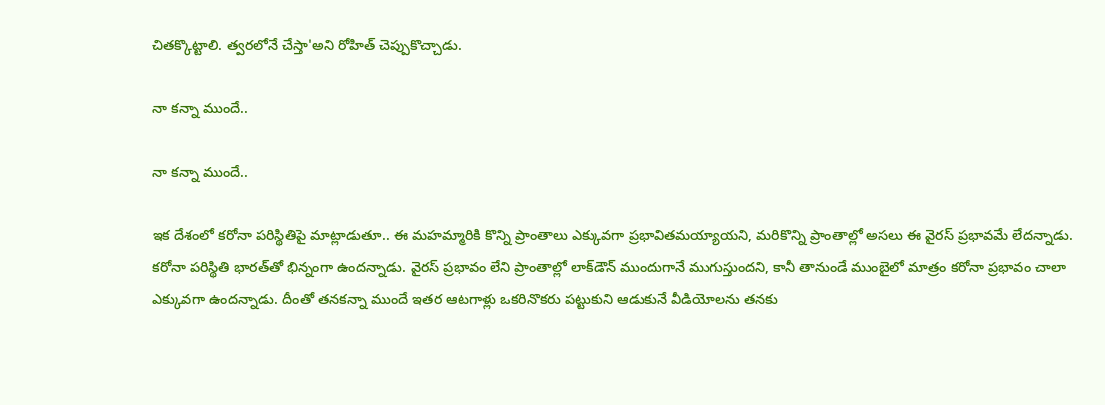చితక్కొట్టాలి. త్వరలోనే చేస్తా'అని రోహిత్ చెప్పుకొచ్చాడు.

నా కన్నా ముందే..

నా కన్నా ముందే..

ఇక దేశంలో కరోనా పరిస్థితిపై మాట్లాడుతూ.. ఈ మహమ్మారికి కొన్ని ప్రాంతాలు ఎక్కువగా ప్రభావితమయ్యాయని, మరికొన్ని ప్రాంతాల్లో అసలు ఈ వైరస్ ప్రభావమే లేదన్నాడు. కరోనా పరిస్థితి భారత్‌తో భిన్నంగా ఉందన్నాడు. వైరస్ ప్రభావం లేని ప్రాంతాల్లో లాక్‌డౌన్ ముందుగానే ముగుస్తుందని, కానీ తానుండే ముంబైలో మాత్రం కరోనా ప్రభావం చాలా ఎక్కువగా ఉందన్నాడు. దీంతో తనకన్నా ముందే ఇతర ఆటగాళ్లు ఒకరినొకరు పట్టుకుని ఆడుకునే వీడియోలను తనకు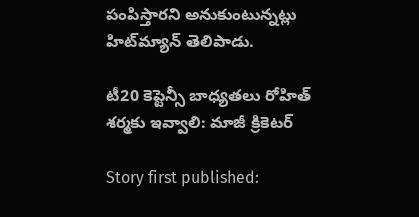పంపిస్తారని అనుకుంటున్నట్లు హిట్‌మ్యాన్ తెలిపాడు.

టీ20 కెప్టెన్సీ బాధ్యతలు రోహిత్ శర్మ‌కు ఇవ్వాలి: మాజీ క్రికెటర్

Story first published: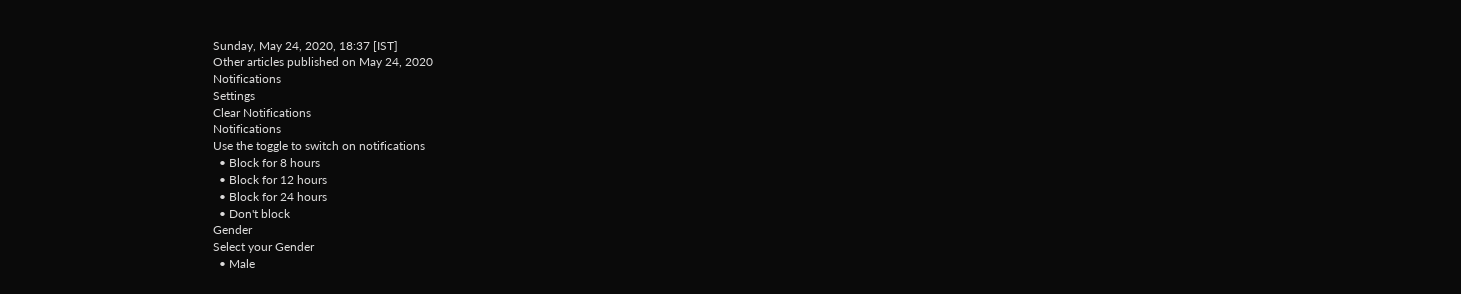Sunday, May 24, 2020, 18:37 [IST]
Other articles published on May 24, 2020
Notifications
Settings
Clear Notifications
Notifications
Use the toggle to switch on notifications
  • Block for 8 hours
  • Block for 12 hours
  • Block for 24 hours
  • Don't block
Gender
Select your Gender
  • Male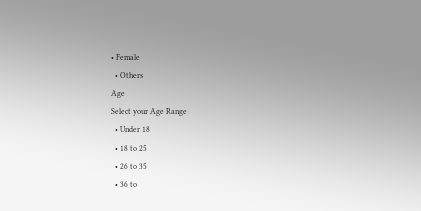• Female
  • Others
Age
Select your Age Range
  • Under 18
  • 18 to 25
  • 26 to 35
  • 36 to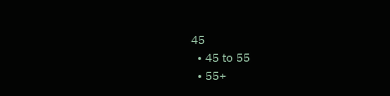45
  • 45 to 55
  • 55+